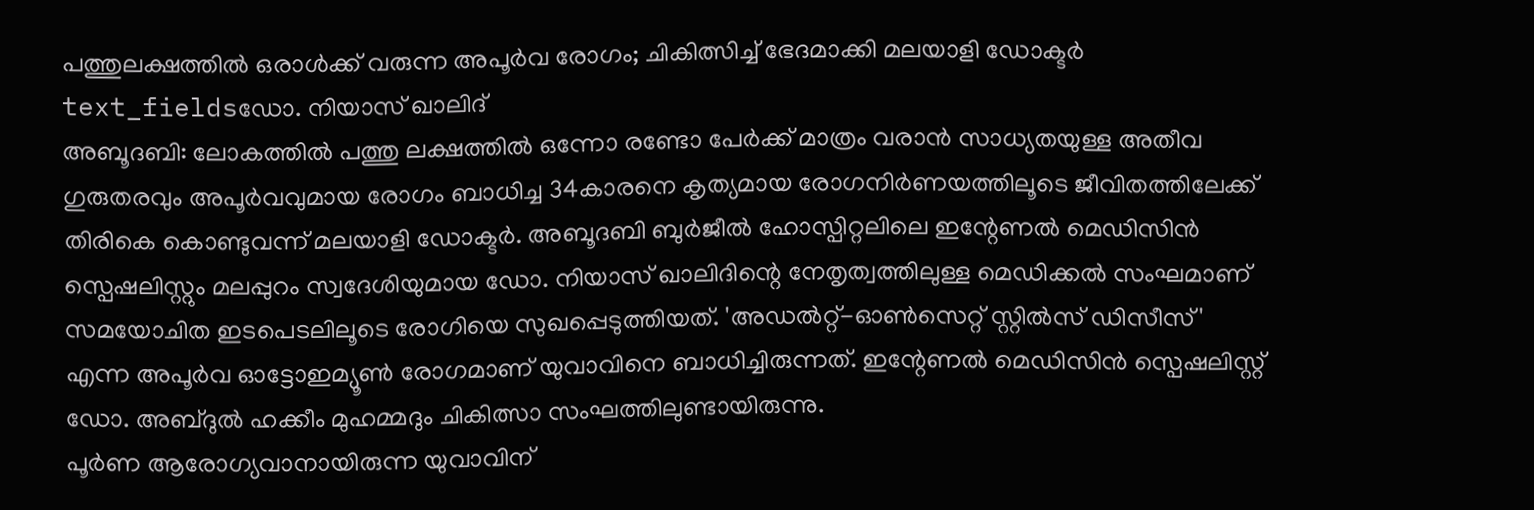പത്തുലക്ഷത്തിൽ ഒരാൾക്ക് വരുന്ന അപൂർവ രോഗം; ചികിത്സിച്ച് ഭേദമാക്കി മലയാളി ഡോക്ടർ
text_fieldsഡോ. നിയാസ് ഖാലിദ്
അബൂദബി: ലോകത്തിൽ പത്തു ലക്ഷത്തിൽ ഒന്നോ രണ്ടോ പേർക്ക് മാത്രം വരാൻ സാധ്യതയുള്ള അതീവ ഗുരുതരവും അപൂർവവുമായ രോഗം ബാധിച്ച 34കാരനെ കൃത്യമായ രോഗനിർണയത്തിലൂടെ ജീവിതത്തിലേക്ക് തിരികെ കൊണ്ടുവന്ന് മലയാളി ഡോക്ടർ. അബൂദബി ബുർജീൽ ഹോസ്പിറ്റലിലെ ഇന്റേണൽ മെഡിസിൻ സ്പെഷലിസ്റ്റും മലപ്പുറം സ്വദേശിയുമായ ഡോ. നിയാസ് ഖാലിദിന്റെ നേതൃത്വത്തിലുള്ള മെഡിക്കൽ സംഘമാണ് സമയോചിത ഇടപെടലിലൂടെ രോഗിയെ സുഖപ്പെടുത്തിയത്. 'അഡൽറ്റ്-ഓൺസെറ്റ് സ്റ്റിൽസ് ഡിസീസ്' എന്ന അപൂർവ ഓട്ടോഇമ്യൂൺ രോഗമാണ് യുവാവിനെ ബാധിച്ചിരുന്നത്. ഇന്റേണൽ മെഡിസിൻ സ്പെഷലിസ്റ്റ് ഡോ. അബ്ദുൽ ഹക്കീം മുഹമ്മദും ചികിത്സാ സംഘത്തിലുണ്ടായിരുന്നു.
പൂർണ ആരോഗ്യവാനായിരുന്ന യുവാവിന്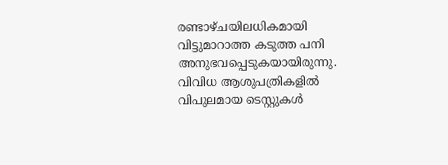രണ്ടാഴ്ചയിലധികമായി വിട്ടുമാറാത്ത കടുത്ത പനി അനുഭവപ്പെടുകയായിരുന്നു. വിവിധ ആശുപത്രികളിൽ വിപുലമായ ടെസ്റ്റുകൾ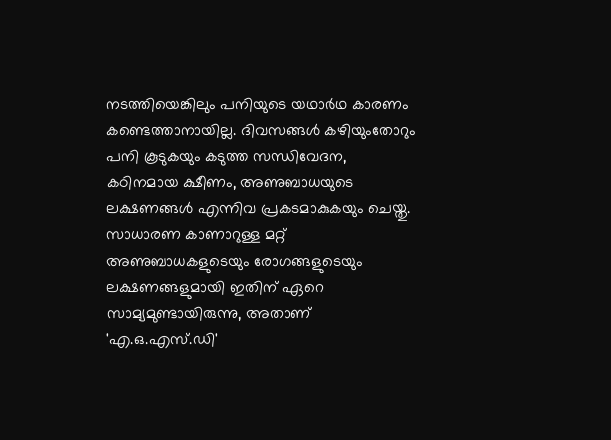നടത്തിയെങ്കിലും പനിയുടെ യഥാർഥ കാരണം കണ്ടെത്താനായില്ല. ദിവസങ്ങൾ കഴിയുംതോറും പനി കൂടുകയും കടുത്ത സന്ധിവേദന, കഠിനമായ ക്ഷീണം, അണുബാധയുടെ ലക്ഷണങ്ങൾ എന്നിവ പ്രകടമാകുകയും ചെയ്തു.
സാധാരണ കാണാറുള്ള മറ്റ് അണുബാധകളുടെയും രോഗങ്ങളുടെയും ലക്ഷണങ്ങളുമായി ഇതിന് ഏറെ സാമ്യമുണ്ടായിരുന്നു, അതാണ് 'എ.ഒ.എസ്.ഡി'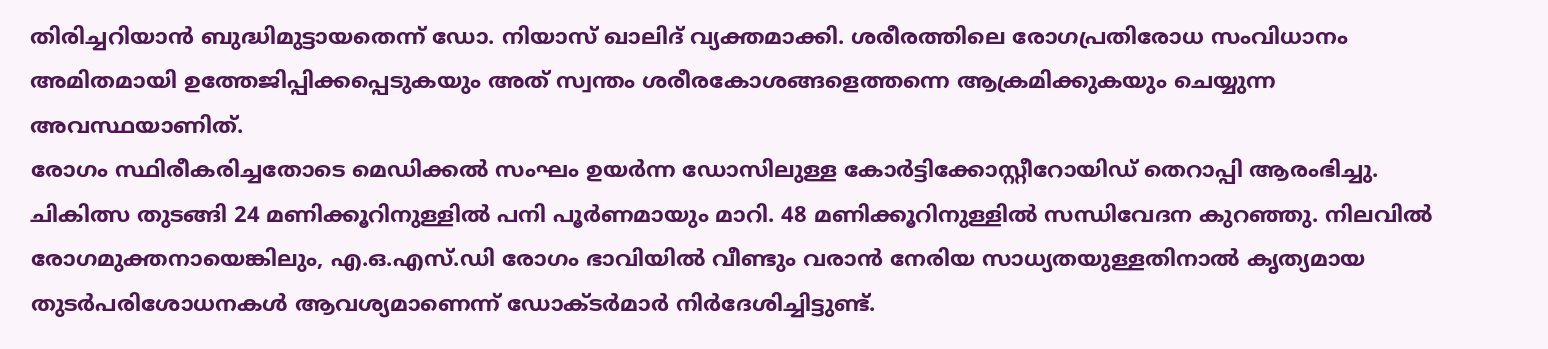തിരിച്ചറിയാൻ ബുദ്ധിമുട്ടായതെന്ന് ഡോ. നിയാസ് ഖാലിദ് വ്യക്തമാക്കി. ശരീരത്തിലെ രോഗപ്രതിരോധ സംവിധാനം അമിതമായി ഉത്തേജിപ്പിക്കപ്പെടുകയും അത് സ്വന്തം ശരീരകോശങ്ങളെത്തന്നെ ആക്രമിക്കുകയും ചെയ്യുന്ന അവസ്ഥയാണിത്.
രോഗം സ്ഥിരീകരിച്ചതോടെ മെഡിക്കൽ സംഘം ഉയർന്ന ഡോസിലുള്ള കോർട്ടിക്കോസ്റ്റീറോയിഡ് തെറാപ്പി ആരംഭിച്ചു. ചികിത്സ തുടങ്ങി 24 മണിക്കൂറിനുള്ളിൽ പനി പൂർണമായും മാറി. 48 മണിക്കൂറിനുള്ളിൽ സന്ധിവേദന കുറഞ്ഞു. നിലവിൽ രോഗമുക്തനായെങ്കിലും, എ.ഒ.എസ്.ഡി രോഗം ഭാവിയിൽ വീണ്ടും വരാൻ നേരിയ സാധ്യതയുള്ളതിനാൽ കൃത്യമായ തുടർപരിശോധനകൾ ആവശ്യമാണെന്ന് ഡോക്ടർമാർ നിർദേശിച്ചിട്ടുണ്ട്.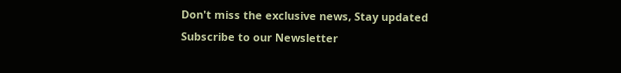Don't miss the exclusive news, Stay updated
Subscribe to our Newsletter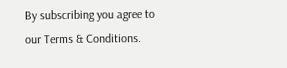By subscribing you agree to our Terms & Conditions.